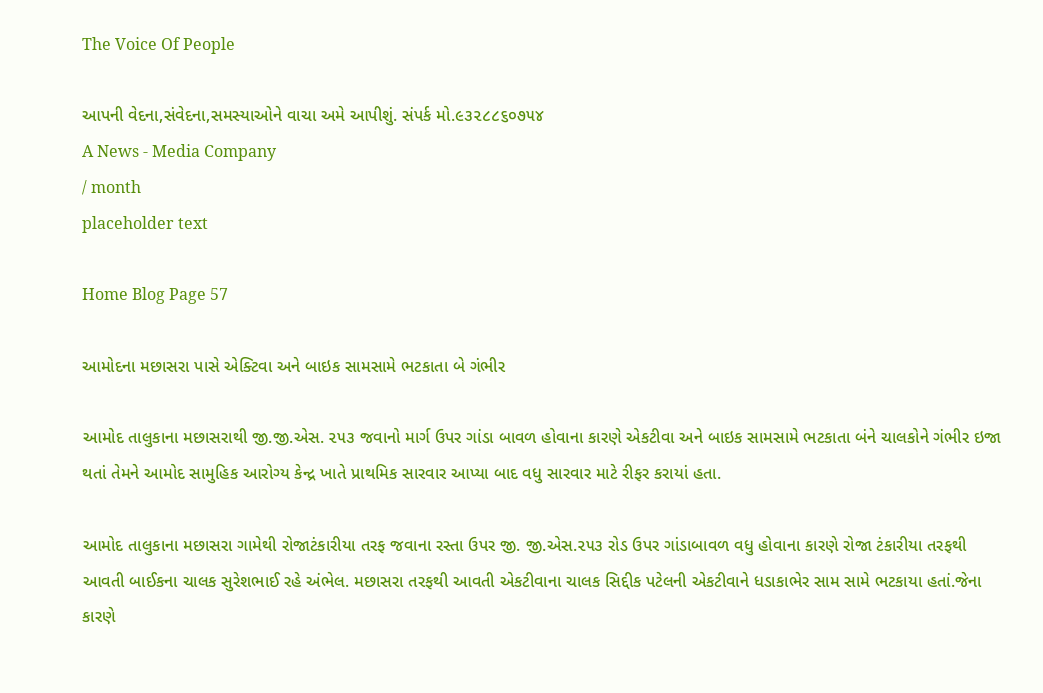The Voice Of People

આપની વેદના,સંવેદના,સમસ્યાઓને વાચા અમે આપીશું. સંપર્ક મો.૯૩૨૮૮૬૦૭૫૪
A News - Media Company
/ month
placeholder text

Home Blog Page 57

આમોદના મછાસરા પાસે એક્ટિવા અને બાઇક સામસામે ભટકાતા બે ગંભીર

આમોદ તાલુકાના મછાસરાથી જી.જી.એસ. ૨૫૩ જવાનો માર્ગ ઉપર ગાંડા બાવળ હોવાના કારણે એકટીવા અને બાઇક સામસામે ભટકાતા બંને ચાલકોને ગંભીર ઇજા થતાં તેમને આમોદ સામુહિક આરોગ્ય કેન્દ્ર ખાતે પ્રાથમિક સારવાર આપ્યા બાદ વધુ સારવાર માટે રીફર કરાયાં હતા.

આમોદ તાલુકાના મછાસરા ગામેથી રોજાટંકારીયા તરફ જવાના રસ્તા ઉપર જી. જી.એસ.૨૫૩ રોડ ઉપર ગાંડાબાવળ વધુ હોવાના કારણે રોજા ટંકારીયા તરફથી આવતી બાઈકના ચાલક સુરેશભાઈ રહે અંભેલ. મછાસરા તરફથી આવતી એકટીવાના ચાલક સિદ્દીક પટેલની એકટીવાને ધડાકાભેર સામ સામે ભટકાયા હતાં.જેના કારણે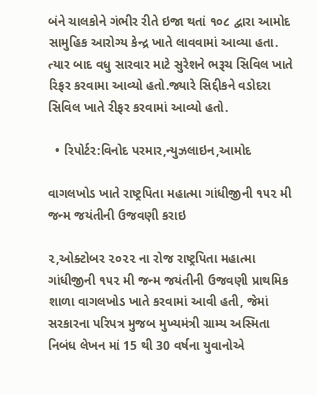બંને ચાલકોને ગંભીર રીતે ઇજા થતાં ૧૦૮ દ્વારા આમોદ સામુહિક આરોગ્ય કેન્દ્ર ખાતે લાવવામાં આવ્યા હતા. ત્યાર બાદ વધુ સારવાર માટે સુરેશને ભરૂચ સિવિલ ખાતે રિફર કરવામા આવ્યો હતો.જ્યારે સિદ્દીકને વડોદરા સિવિલ ખાતે રીફર કરવામાં આવ્યો હતો.

  • રિપોર્ટર:વિનોદ પરમાર,ન્યુઝલાઇન,આમોદ

વાગલખોડ ખાતે રાષ્ટ્રપિતા મહાત્મા ગાંધીજીની ૧૫૨ મી જન્મ જયંતીની ઉજવણી કરાઇ

૨,ઓક્ટોબર ૨૦૨૨ ના રોજ રાષ્ટ્રપિતા મહાત્મા ગાંધીજીની ૧૫૨ મી જન્મ જયંતીની ઉજવણી પ્રાથમિક શાળા વાગલખોડ ખાતે કરવામાં આવી હતી, જેમાં સરકારના પરિપત્ર મુજબ મુખ્યમંત્રી ગ્રામ્ય અસ્મિતા નિબંધ લેખન માં 15 થી 30 વર્ષના યુવાનોએ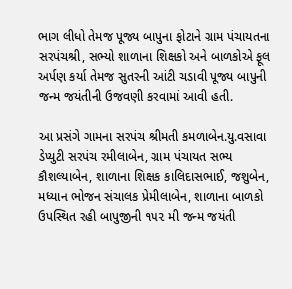ભાગ લીધો તેમજ પૂજ્ય બાપુના ફોટાને ગ્રામ પંચાયતના સરપંચશ્રી, સભ્યો શાળાના શિક્ષકો અને બાળકોએ ફૂલ અર્પણ કર્યા તેમજ સુતરની આંટી ચડાવી પૂજ્ય બાપુની જન્મ જયંતીની ઉજવણી કરવામાં આવી હતી.

આ પ્રસંગે ગામના સરપંચ શ્રીમતી કમળાબેન.યુ.વસાવા ડેપ્યુટી સરપંચ રમીલાબેન, ગ્રામ પંચાયત સભ્ય કૌશલ્યાબેન, શાળાના શિક્ષક કાલિદાસભાઈ, જશુબેન, મધ્યાન ભોજન સંચાલક પ્રેમીલાબેન, શાળાના બાળકો ઉપસ્થિત રહી બાપુજીની ૧૫૨ મી જન્મ જયંતી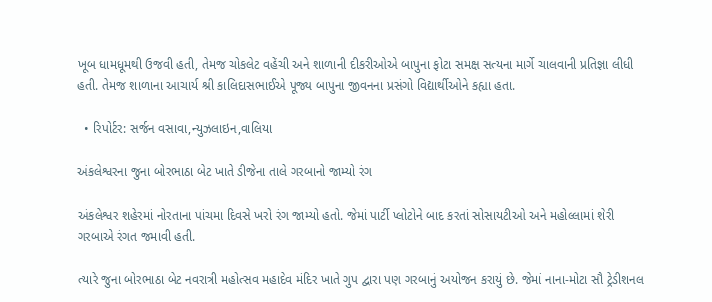ખૂબ ધામધૂમથી ઉજવી હતી, તેમજ ચોકલેટ વહેંચી અને શાળાની દીકરીઓએ બાપુના ફોટા સમક્ષ સત્યના માર્ગે ચાલવાની પ્રતિજ્ઞા લીધી હતી. તેમજ શાળાના આચાર્ય શ્રી કાલિદાસભાઈએ પૂજ્ય બાપુના જીવનના પ્રસંગો વિદ્યાર્થીઓને કહ્યા હતા.

  • રિપોર્ટર: સર્જન વસાવા,ન્યુઝલાઇન,વાલિયા

અંકલેશ્વરના જુના બોરભાઠા બેટ ખાતે ડીજેના તાલે ગરબાનો જામ્યો રંગ

અંકલેશ્વર શહેરમાં નોરતાના પાંચમા દિવસે ખરો રંગ જામ્યો હતો. જેમાં પાર્ટી પ્લોટોને બાદ કરતાં સોસાયટીઓ અને મહોલ્લામાં શેરી ગરબાએ રંગત જમાવી હતી.

ત્યારે જુના બોરભાઠા બેટ નવરાત્રી મહોત્સવ મહાદેવ મંદિર ખાતે ગુપ દ્વારા પણ ગરબાનું અયોજન કરાયું છે. જેમાં નાના-મોટા સૌ ટ્રેડીશનલ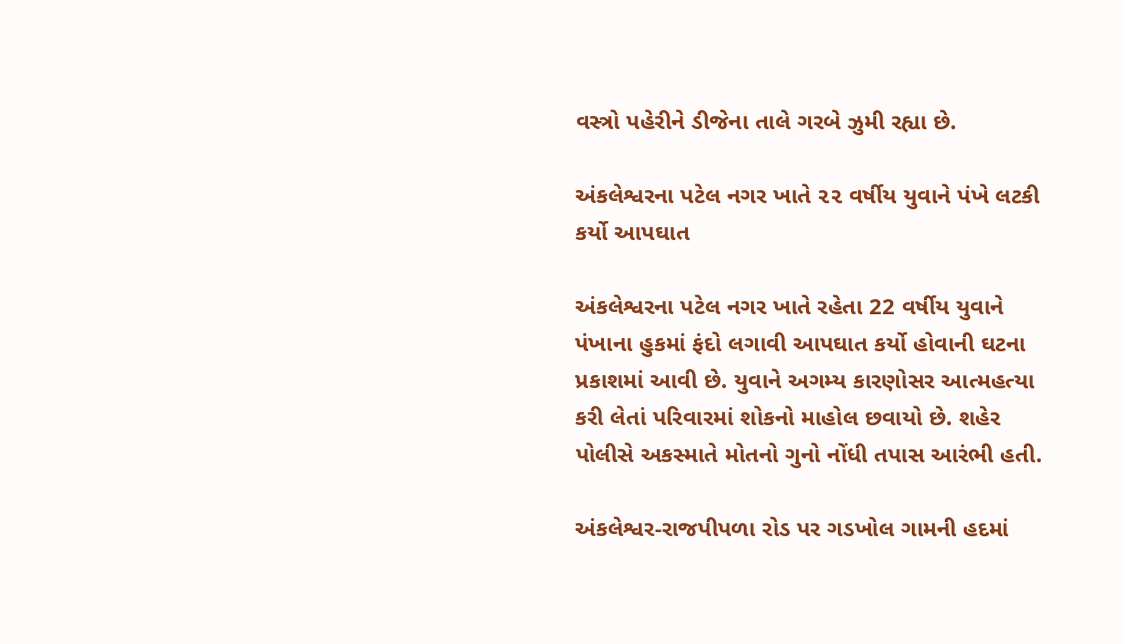વસ્ત્રો પહેરીને ડીજેના તાલે ગરબે ઝુમી રહ્યા છે.

અંકલેશ્વરના પટેલ નગર ખાતે ૨૨ વર્ષીય યુવાને પંખે લટકી કર્યો આપઘાત

અંકલેશ્વરના પટેલ નગર ખાતે રહેતા 22 વર્ષીય યુવાને પંખાના હુકમાં ફંદો લગાવી આપઘાત કર્યો હોવાની ઘટના પ્રકાશમાં આવી છે. યુવાને અગમ્ય કારણોસર આત્મહત્યા કરી લેતાં પરિવારમાં શોકનો માહોલ છવાયો છે. શહેર પોલીસે અકસ્માતે મોતનો ગુનો નોંધી તપાસ આરંભી હતી.

અંકલેશ્વર-રાજપીપળા રોડ પર ગડખોલ ગામની હદમાં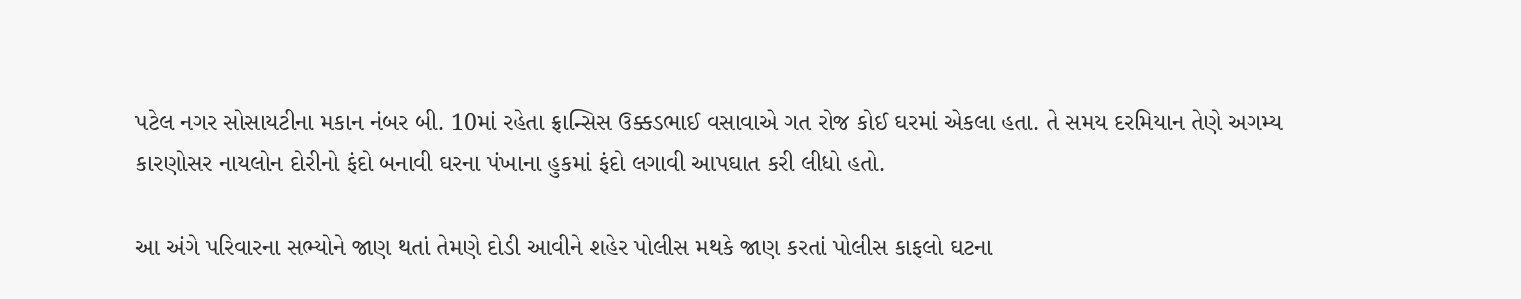પટેલ નગર સોસાયટીના મકાન નંબર બી. 10માં રહેતા ફ્રાન્સિસ ઉક્કડભાઈ વસાવાએ ગત રોજ કોઈ ઘરમાં એકલા હતા. તે સમય દરમિયાન તેણે અગમ્ય કારણોસર નાયલોન દોરીનો ફંદો બનાવી ઘરના પંખાના હુકમાં ફંદો લગાવી આપઘાત કરી લીધો હતો.

આ અંગે પરિવારના સભ્યોને જાણ થતાં તેમણે દોડી આવીને શહેર પોલીસ મથકે જાણ કરતાં પોલીસ કાફલો ઘટના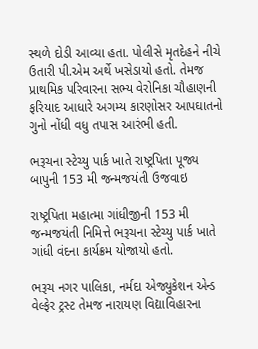સ્થળે દોડી આવ્યા હતા. પોલીસે મૃતદેહને નીચે ઉતારી પી.એમ અર્થે ખસેડાયો હતો. તેમજ પ્રાથમિક પરિવારના સભ્ય વેરોનિકા ચૌહાણની ફરિયાદ આધારે અગમ્ય કારણોસર આપઘાતનો ગુનો નોંધી વધુ તપાસ આરંભી હતી.

ભરૂચના સ્ટેચ્યુ પાર્ક ખાતે રાષ્ટ્રપિતા પૂજ્ય બાપુની 153 મી જન્મજયંતી ઉજવાઇ

રાષ્ટ્રપિતા મહાત્મા ગાંધીજીની 153 મી જન્મજયંતી નિમિત્તે ભરૂચના સ્ટેચ્યુ પાર્ક ખાતે ગાંધી વંદના કાર્યક્રમ યોજાયો હતો.

ભરૂચ નગર પાલિકા, નર્મદા એજ્યુકેશન એન્ડ વેલ્ફેર ટ્રસ્ટ તેમજ નારાયણ વિદ્યાવિહારના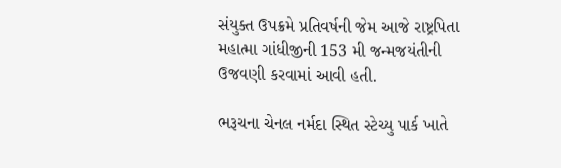સંયુક્ત ઉપક્રમે પ્રતિવર્ષની જેમ આજે રાષ્ટ્રપિતા મહાત્મા ગાંધીજીની 153 મી જન્મજયંતીની ઉજવણી કરવામાં આવી હતી.

ભરૂચના ચેનલ નર્મદા સ્થિત સ્ટેચ્યુ પાર્ક ખાતે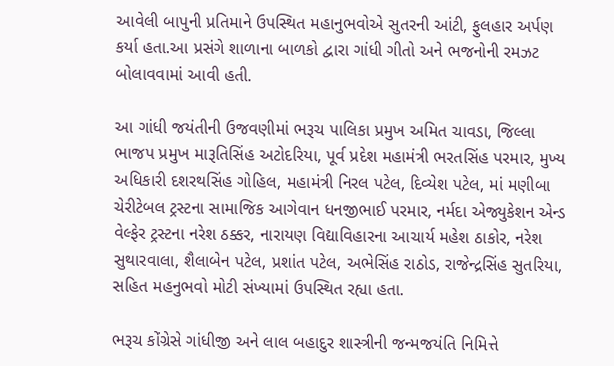આવેલી બાપુની પ્રતિમાને ઉપસ્થિત મહાનુભવોએ સુતરની આંટી, ફુલહાર અર્પણ કર્યા હતા.આ પ્રસંગે શાળાના બાળકો દ્વારા ગાંધી ગીતો અને ભજનોની રમઝટ બોલાવવામાં આવી હતી.

આ ગાંધી જયંતીની ઉજવણીમાં ભરૂચ પાલિકા પ્રમુખ અમિત ચાવડા, જિલ્લા ભાજપ પ્રમુખ મારૂતિસિંહ અટોદરિયા, પૂર્વ પ્રદેશ મહામંત્રી ભરતસિંહ પરમાર, મુખ્ય અધિકારી દશરથસિંહ ગોહિલ, મહામંત્રી નિરલ પટેલ, દિવ્યેશ પટેલ, માં મણીબા ચેરીટેબલ ટ્રસ્ટના સામાજિક આગેવાન ધનજીભાઈ પરમાર, નર્મદા એજ્યુકેશન એન્ડ વેલ્ફેર ટ્રસ્ટના નરેશ ઠક્કર, નારાયણ વિદ્યાવિહારના આચાર્ય મહેશ ઠાકોર, નરેશ સુથારવાલા, શૈલાબેન પટેલ, પ્રશાંત પટેલ, અભેસિંહ રાઠોડ, રાજેન્દ્રસિંહ સુતરિયા, સહિત મહનુભવો મોટી સંખ્યામાં ઉપસ્થિત રહ્યા હતા.

ભરૂચ કોંગ્રેસે ગાંધીજી અને લાલ બહાદુર શાસ્ત્રીની જન્મજયંતિ નિમિત્તે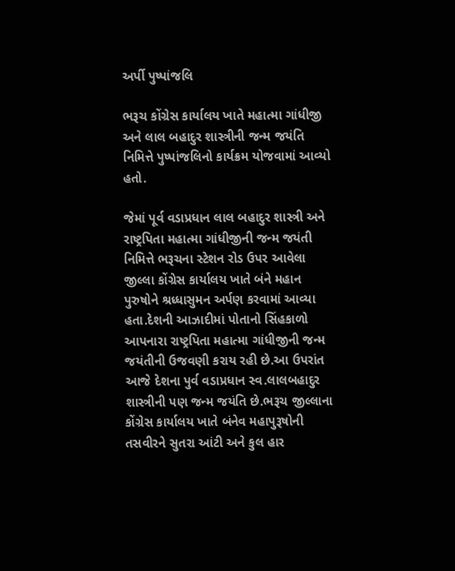અર્પી પુષ્પાંજલિ

ભરૂચ કોંગ્રેસ કાર્યાલય ખાતે મહાત્મા ગાંધીજી અને લાલ બહાદુર શાસ્ત્રીની જન્મ જયંતિ નિમિત્તે પુષ્પાંજલિનો કાર્યક્રમ યોજવામાં આવ્યો હતો.

જેમાં પૂર્વ વડાપ્રધાન લાલ બહાદુર શાસ્ત્રી અને રાષ્ટ્રપિતા મહાત્મા ગાંધીજીની જન્મ જયંતી નિમિત્તે ભરૂચના સ્ટેશન રોડ ઉપર આવેલા જીલ્લા કોંગ્રેસ કાર્યાલય ખાતે બંને મહાન પુરુષોને શ્રધ્ધાસુમન અર્પણ કરવામાં આવ્યા હતા.દેશની આઝાદીમાં પોતાનો સિંહકાળો આપનારા રાષ્ટ્રપિતા મહાત્મા ગાંધીજીની જન્મ જયંતીની ઉજવણી કરાય રહી છે.આ ઉપરાંત આજે દેશના પુર્વ વડાપ્રધાન સ્વ.લાલબહાદુર શાસ્ત્રીની પણ જન્મ જયંતિ છે.ભરૂચ જીલ્લાના કોંગ્રેસ કાર્યાલય ખાતે બંનેવ મહાપુરૂષોની તસવીરને સુતરા આંટી અને કુલ હાર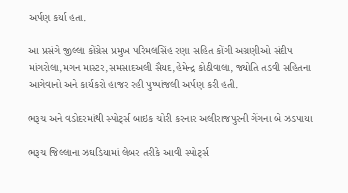અર્પણ કર્યા હતા.

આ પ્રસંગે જીલ્લા કોંગ્રેસ પ્રમુખ પરિમલસિંહ રણા સહિત કોંગી અગ્રણીઓ સંદીપ માંગરોલા,મગન માસ્ટર,સમસાદઅલી સૈયદ,હેમેન્દ્ર કોઠીવાલા, જ્યોતિ તડવી સહિતના આગેવાનો અને કાર્યકરો હાજર રહી પુષ્પાંજલી અર્પણ કરી હતી.

ભરૂચ અને વડોદરમાંથી સ્પોર્ટ્સ બાઇક ચોરી કરનાર અલીરાજપુરની ગેંગના બે ઝડપાયા

ભરૂચ જિલ્લાના ઝઘડિયામાં લેબર તરીકે આવી સ્પોર્ટ્સ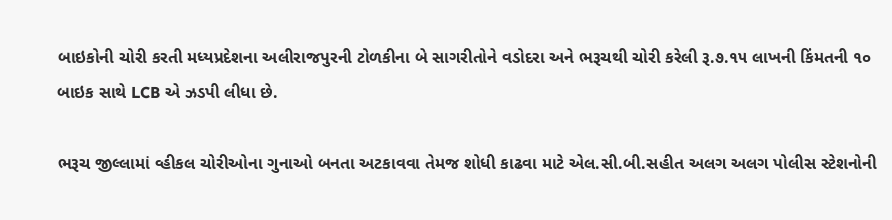બાઇકોની ચોરી કરતી મધ્યપ્રદેશના અલીરાજપુરની ટોળકીના બે સાગરીતોને વડોદરા અને ભરૂચથી ચોરી કરેલી રૂ.૭.૧૫ લાખની કિંમતની ૧૦ બાઇક સાથે LCB એ ઝડપી લીધા છે.

ભરૂચ જીલ્લામાં વ્હીકલ ચોરીઓના ગુનાઓ બનતા અટકાવવા તેમજ શોધી કાઢવા માટે એલ.સી.બી.સહીત અલગ અલગ પોલીસ સ્ટેશનોની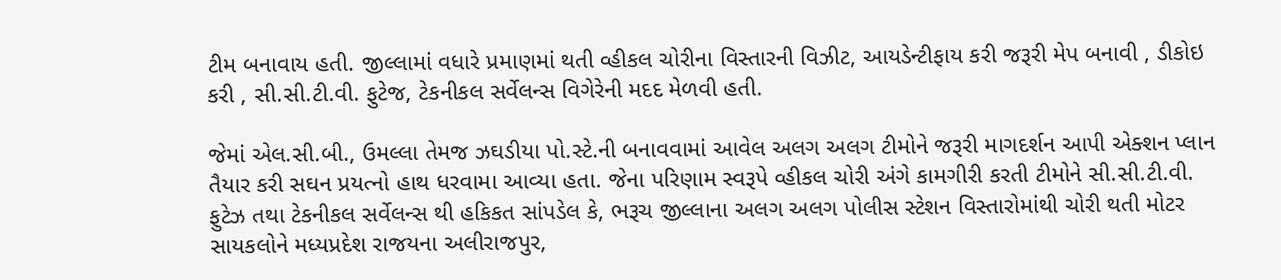ટીમ બનાવાય હતી. જીલ્લામાં વધારે પ્રમાણમાં થતી વ્હીકલ ચોરીના વિસ્તારની વિઝીટ, આયડેન્ટીફાય કરી જરૂરી મેપ બનાવી , ડીકોઇ કરી , સી.સી.ટી.વી. ફુટેજ, ટેકનીકલ સર્વેલન્સ વિગેરેની મદદ મેળવી હતી.

જેમાં એલ.સી.બી., ઉમલ્લા તેમજ ઝઘડીયા પો.સ્ટે.ની બનાવવામાં આવેલ અલગ અલગ ટીમોને જરૂરી માગદર્શન આપી એક્શન પ્લાન તૈયાર કરી સઘન પ્રયત્નો હાથ ધરવામા આવ્યા હતા. જેના પરિણામ સ્વરૂપે વ્હીકલ ચોરી અંગે કામગીરી કરતી ટીમોને સી.સી.ટી.વી. ફુટેઝ તથા ટેકનીકલ સર્વેલન્સ થી હકિકત સાંપડેલ કે, ભરૂચ જીલ્લાના અલગ અલગ પોલીસ સ્ટેશન વિસ્તારોમાંથી ચોરી થતી મોટર સાયકલોને મધ્યપ્રદેશ રાજયના અલીરાજપુર,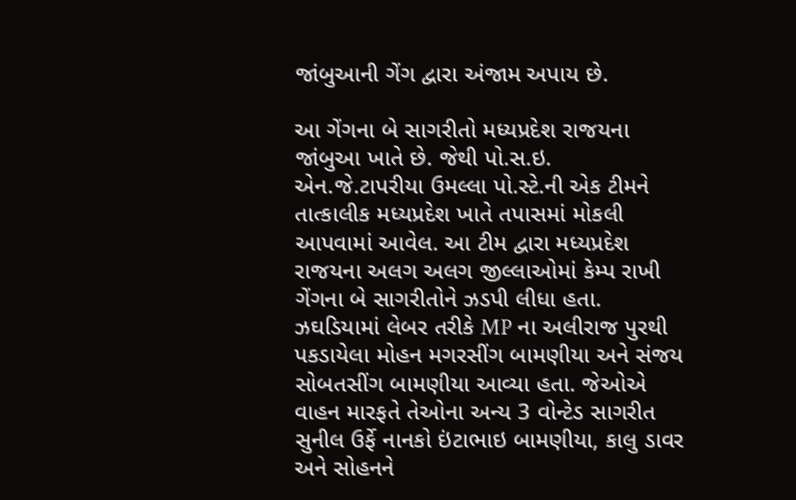જાંબુઆની ગેંગ દ્વારા અંજામ અપાય છે.

આ ગેંગના બે સાગરીતો મધ્યપ્રદેશ રાજયના જાંબુઆ ખાતે છે. જેથી પો.સ.ઇ. એન.જે.ટાપરીયા ઉમલ્લા પો.સ્ટે.ની એક ટીમને તાત્કાલીક મધ્યપ્રદેશ ખાતે તપાસમાં મોકલી આપવામાં આવેલ. આ ટીમ દ્વારા મધ્યપ્રદેશ રાજયના અલગ અલગ જીલ્લાઓમાં કેમ્પ રાખી ગેંગના બે સાગરીતોને ઝડપી લીધા હતા. ઝઘડિયામાં લેબર તરીકે MP ના અલીરાજ પુરથી પકડાયેલા મોહન મગરસીંગ બામણીયા અને સંજય સોબતસીંગ બામણીયા આવ્યા હતા. જેઓએ વાહન મારફતે તેઓના અન્ય 3 વોન્ટેડ સાગરીત સુનીલ ઉર્ફે નાનકો ઇંટાભાઇ બામણીયા, કાલુ ડાવર અને સોહનને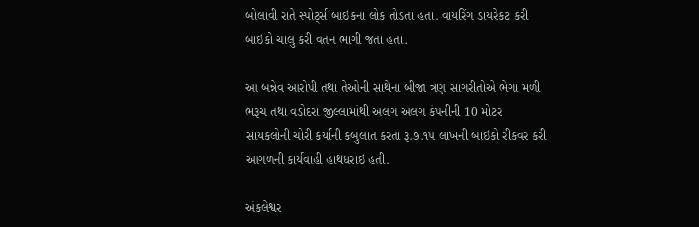બોલાવી રાતે સ્પોર્ટ્સ બાઇકના લોક તોડતા હતા. વાયરિંગ ડાયરેકટ કરી બાઇકો ચાલુ કરી વતન ભાગી જતા હતા.

આ બન્નેવ આરોપી તથા તેઓની સાથેના બીજા ત્રણ સાગરીતોએ ભેગા મળી ભરૂચ તથા વડોદરા જીલ્લામાંથી અલગ અલગ કંપનીની 10 મોટર સાયકલોની ચોરી કર્યાની કબુલાત કરતા રૂ.૭.૧૫ લાખની બાઇકો રીકવર કરી આગળની કાર્યવાહી હાથધરાઇ હતી.

અંકલેશ્વર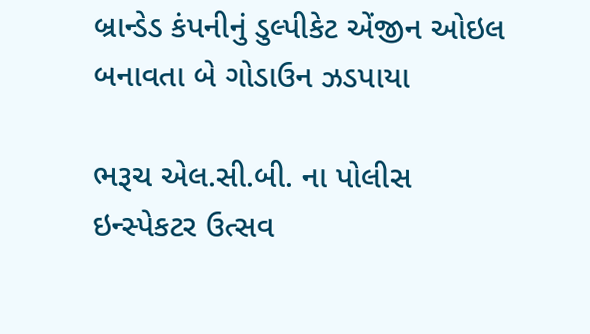બ્રાન્ડેડ કંપનીનું ડુલ્પીકેટ એંજીન ઓઇલ બનાવતા બે ગોડાઉન ઝડપાયા

ભરૂચ એલ.સી.બી. ના પોલીસ ઇન્સ્પેકટર ઉત્સવ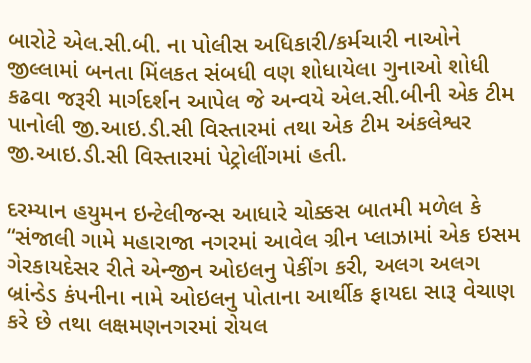બારોટે એલ.સી.બી. ના પોલીસ અધિકારી/કર્મચારી નાઓને જીલ્લામાં બનતા મિંલકત સંબધી વણ શોધાયેલા ગુનાઓ શોધી કઢવા જરૂરી માર્ગદર્શન આપેલ જે અન્વયે એલ.સી.બીની એક ટીમ પાનોલી જી.આઇ.ડી.સી વિસ્તારમાં તથા એક ટીમ અંકલેશ્વર જી.આઇ.ડી.સી વિસ્તારમાં પેટ્રોલીંગમાં હતી.

દરમ્યાન હયુમન ઇન્ટેલીજન્સ આધારે ચોક્કસ બાતમી મળેલ કે “સંજાલી ગામે મહારાજા નગરમાં આવેલ ગ્રીન પ્લાઝામાં એક ઇસમ ગેરકાયદેસર રીતે એન્જીન ઓઇલનુ પેકીંગ કરી, અલગ અલગ બ્રાંન્ડેડ કંપનીના નામે ઓઇલનુ પોતાના આર્થીક ફાયદા સારૂ વેચાણ કરે છે તથા લક્ષમણનગરમાં રોયલ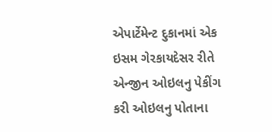એપાર્ટેમેન્ટ દુકાનમાં એક ઇસમ ગેરકાયદેસર રીતે એન્જીન ઓઇલનુ પેકીંગ કરી ઓઇલનુ પોતાના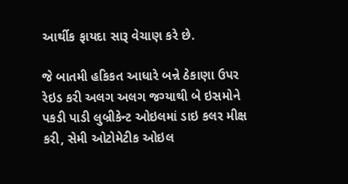આર્થીક ફાયદા સારૂ વેચાણ કરે છે.

જે બાતમી હકિકત આધારે બન્ને ઠેકાણા ઉપર રેઇડ કરી અલગ અલગ જગ્યાથી બે ઇસમોને પકડી પાડી લુબ્રીકેન્ટ ઓઇલમાં ડાઇ કલર મીક્ષ કરી, સેમી ઓટોમેટીક ઓઇલ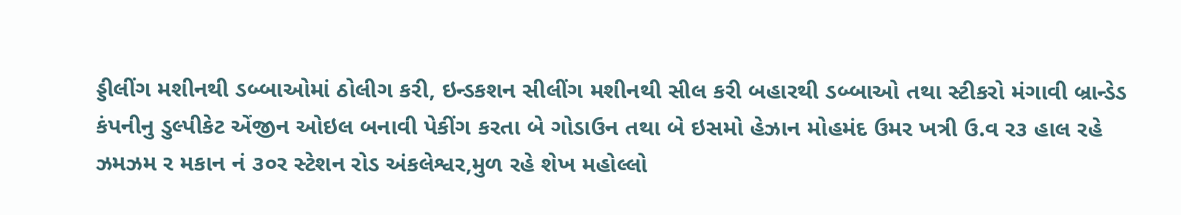ડ્ડીલીંગ મશીનથી ડબ્બાઓમાં ઠોલીગ કરી, ઇન્ડકશન સીલીંગ મશીનથી સીલ કરી બહારથી ડબ્બાઓ તથા સ્ટીકરો મંગાવી બ્રાન્ડેડ કંપનીનુ ડુલ્પીકેટ એંજીન ઓઇલ બનાવી પેકીંગ કરતા બે ગોડાઉન તથા બે ઇસમો હેઝાન મોહમંદ ઉમર ખત્રી ઉ.વ ર૩ હાલ રહે ઝમઝમ ર મકાન નં ૩૦ર સ્ટેશન રોડ અંકલેશ્વર,મુળ રહે શેખ મહોલ્લો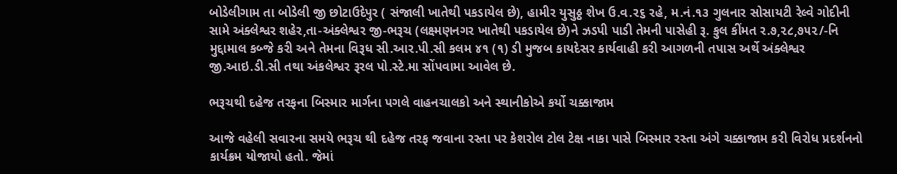બોડેલીગામ તા બોડેલી જી છોટાઉદેપુર ( સંજાલી ખાતેથી પકડાયેલ છે), હામીર યુસુઠ્ઠ શેખ ઉ.વ.ર૬ રહે, મ.નં.૧૩ ગુલનાર સોસાયટી રેલ્વે ગોદીની સામે અંક્લેશ્વર શહેર,તા-અંક્લેશ્વર જી-ભરૂચ (લક્ષ્મણનગર ખાતેથી પકડાયેલ છે)ને ઝડપી પાડી તેમની પાસેહી રૂ. કુલ કીંમત ર.૭,૨૮,૭૫૨/-નિ મુદ્દામાલ કબ્જે કરી અને તેમના વિરૂધ સી.આર.પી.સી કલમ ૪૧ (૧) ડી મુજબ કાયદેસર કાર્યવાહી કરી આગળની તપાસ અર્થે અંક્લેશ્વર જી.આઇ.ડી.સી તથા અંકલેશ્વર રૂરલ પો.સ્ટે.મા સોંપવામા આવેલ છે.

ભરૂચથી દહેજ તરફના બિસ્માર માર્ગના પગલે વાહનચાલકો અને સ્થાનીકોએ કર્યો ચક્કાજામ

આજે વહેલી સવારના સમયે ભરૂચ થી દહેજ તરફ જવાના રસ્તા પર કેશરોલ ટોલ ટેક્ષ નાકા પાસે બિસ્માર રસ્તા અંગે ચક્કાજામ કરી વિરોધ પ્રદર્શનનો કાર્યક્રમ યોજાયો હતો. જેમાં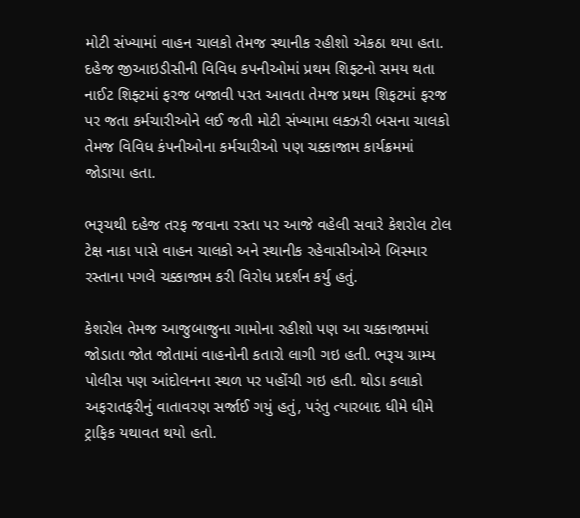મોટી સંખ્યામાં વાહન ચાલકો તેમજ સ્થાનીક રહીશો એકઠા થયા હતા. દહેજ જીઆઇડીસીની વિવિધ કપનીઓમાં પ્રથમ શિફ્ટનો સમય થતા નાઈટ શિફ્ટમાં ફરજ બજાવી પરત આવતા તેમજ પ્રથમ શિફટમાં ફરજ પર જતા કર્મચારીઓને લઈ જતી મોટી સંખ્યામા લક્ઝરી બસના ચાલકો તેમજ વિવિધ કંપનીઓના કર્મચારીઓ પણ ચક્કાજામ કાર્યક્રમમાં જોડાયા હતા.

ભરૂચથી દહેજ તરફ જવાના રસ્તા પર આજે વહેલી સવારે કેશરોલ ટોલ ટેક્ષ નાકા પાસે વાહન ચાલકો અને સ્થાનીક રહેવાસીઓએ બિસ્માર રસ્તાના પગલે ચક્કાજામ કરી વિરોધ પ્રદર્શન કર્યુ હતું.

કેશરોલ તેમજ આજુબાજુના ગામોના રહીશો પણ આ ચક્કાજામમાં જોડાતા જોત જોતામાં વાહનોની કતારો લાગી ગઇ હતી. ભરૂચ ગ્રામ્ય પોલીસ પણ આંદોલનના સ્થળ પર પહોંચી ગઇ હતી. થોડા કલાકો અફરાતફરીનું વાતાવરણ સર્જાઈ ગયું હતું, પરંતુ ત્યારબાદ ધીમે ધીમે ટ્રાફિક યથાવત થયો હતો.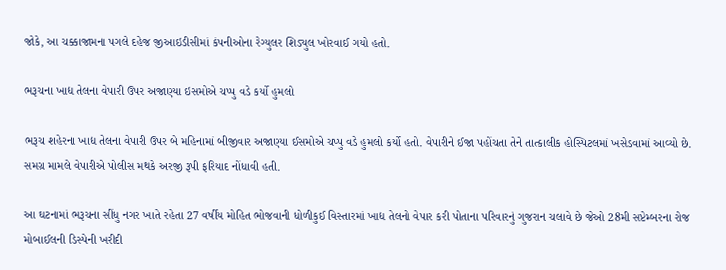જોકે, આ ચક્કાજામના પગલે દહેજ જીઆઇડીસીમાં કંપનીઓના રેગ્યુલર શિડ્યુલ ખોરવાઈ ગયો હતો.

ભરૂચના ખાદ્ય તેલના વેપારી ઉપર અજાણ્યા ઇસમોએ ચપ્પુ વડે કર્યો હુમલો

ભરૂચ શહેરના ખાદ્ય તેલના વેપારી ઉપર બે મહિનામાં બીજીવાર અજાણ્યા ઈસમોએ ચપ્પુ વડે હુમલો કર્યો હતો. વેપારીને ઈજા પહોંચતા તેને તાત્કાલીક હોસ્પિટલમાં ખસેડવામાં આવ્યો છે. સમગ્ર મામલે વેપારીએ પોલીસ મથકે અરજી રૂપી ફરિયાદ નોંધાવી હતી.

આ ઘટનામાં ભરૂચના સીંધુ નગર ખાતે રહેતા 27 વર્ષીય મોહિત ભોજવાની ધોળીકુઈ વિસ્તારમાં ખાદ્ય તેલનો વેપાર કરી પોતાના પરિવારનું ગુજરાન ચલાવે છે જેઓ 28મી સપ્ટેમ્બરના રોજ મોબાઈલની ડિસ્પેની ખરીદી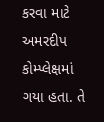કરવા માટે અમરદીપ કોમ્પ્લેક્ષમાં ગયા હતા. તે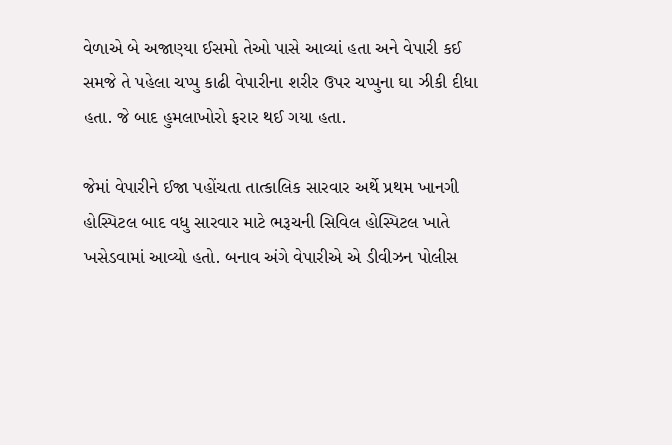વેળાએ બે અજાણ્યા ઈસમો તેઓ પાસે આવ્યાં હતા અને વેપારી કઈ સમજે તે પહેલા ચપ્પુ કાઢી વેપારીના શરીર ઉપર ચપ્પુના ઘા ઝીકી દીધા હતા. જે બાદ હુમલાખોરો ફરાર થઈ ગયા હતા.

જેમાં વેપારીને ઈજા પહોંચતા તાત્કાલિક સારવાર અર્થે પ્રથમ ખાનગી હોસ્પિટલ બાદ વધુ સારવાર માટે ભરૂચની સિવિલ હોસ્પિટલ ખાતે ખસેડવામાં આવ્યો હતો. બનાવ અંગે વેપારીએ એ ડીવીઝન પોલીસ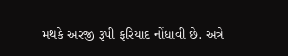મથકે અરજી રૂપી ફરિયાદ નોંધાવી છે. અત્રે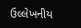ઉલ્લેખનીય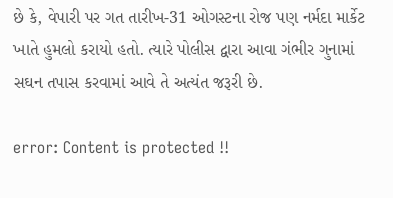છે કે, વેપારી પર ગત તારીખ-31 ઓગસ્ટના રોજ પણ નર્મદા માર્કેટ ખાતે હુમલો કરાયો હતો. ત્યારે પોલીસ દ્વારા આવા ગંભીર ગુનામાં સઘન તપાસ કરવામાં આવે તે અત્યંત જરૂરી છે.

error: Content is protected !!